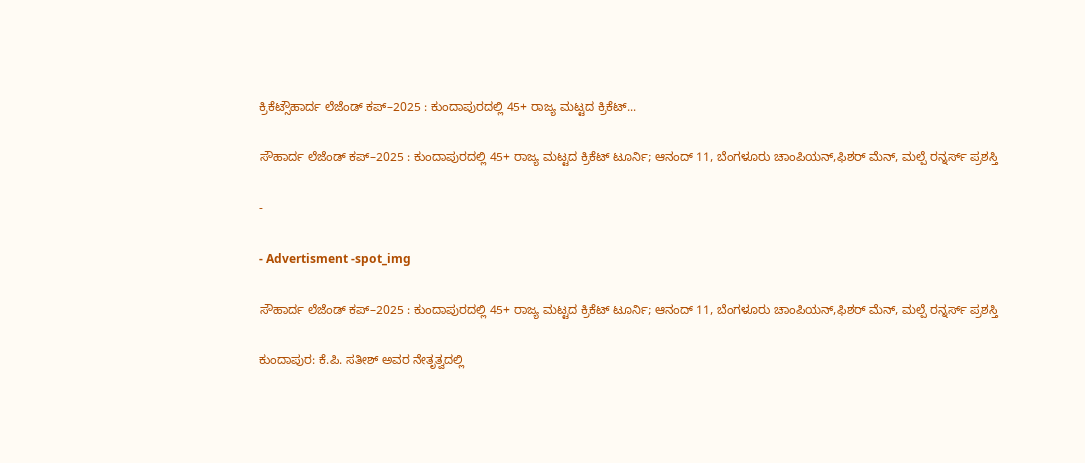ಕ್ರಿಕೆಟ್ಸೌಹಾರ್ದ ಲೆಜೆಂಡ್ ಕಪ್–2025 : ಕುಂದಾಪುರದಲ್ಲಿ 45+ ರಾಜ್ಯ ಮಟ್ಟದ ಕ್ರಿಕೆಟ್...

ಸೌಹಾರ್ದ ಲೆಜೆಂಡ್ ಕಪ್–2025 : ಕುಂದಾಪುರದಲ್ಲಿ 45+ ರಾಜ್ಯ ಮಟ್ಟದ ಕ್ರಿಕೆಟ್ ಟೂರ್ನಿ; ಆನಂದ್ 11, ಬೆಂಗಳೂರು ಚಾಂಪಿಯನ್,ಫಿಶರ್ ಮೆನ್, ಮಲ್ಪೆ ರನ್ನರ್ಸ್ ಪ್ರಶಸ್ತಿ

-

- Advertisment -spot_img

ಸೌಹಾರ್ದ ಲೆಜೆಂಡ್ ಕಪ್–2025 : ಕುಂದಾಪುರದಲ್ಲಿ 45+ ರಾಜ್ಯ ಮಟ್ಟದ ಕ್ರಿಕೆಟ್ ಟೂರ್ನಿ; ಆನಂದ್ 11, ಬೆಂಗಳೂರು ಚಾಂಪಿಯನ್,ಫಿಶರ್ ಮೆನ್, ಮಲ್ಪೆ ರನ್ನರ್ಸ್ ಪ್ರಶಸ್ತಿ

ಕುಂದಾಪುರ: ಕೆ.ಪಿ. ಸತೀಶ್ ಅವರ ನೇತೃತ್ವದಲ್ಲಿ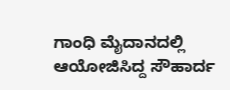ಗಾಂಧಿ ಮೈದಾನದಲ್ಲಿ ಆಯೋಜಿಸಿದ್ದ ಸೌಹಾರ್ದ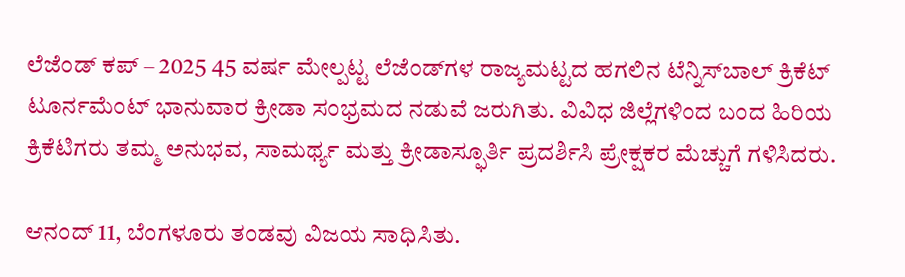ಲೆಜೆಂಡ್ ಕಪ್ – 2025 45 ವರ್ಷ ಮೇಲ್ಪಟ್ಟ ಲೆಜೆಂಡ್‌ಗಳ ರಾಜ್ಯಮಟ್ಟದ ಹಗಲಿನ ಟೆನ್ನಿಸ್‌ಬಾಲ್ ಕ್ರಿಕೆಟ್ ಟೂರ್ನಮೆಂಟ್ ಭಾನುವಾರ ಕ್ರೀಡಾ ಸಂಭ್ರಮದ ನಡುವೆ ಜರುಗಿತು. ವಿವಿಧ ಜಿಲ್ಲೆಗಳಿಂದ ಬಂದ ಹಿರಿಯ ಕ್ರಿಕೆಟಿಗರು ತಮ್ಮ ಅನುಭವ, ಸಾಮರ್ಥ್ಯ ಮತ್ತು ಕ್ರೀಡಾಸ್ಫೂರ್ತಿ ಪ್ರದರ್ಶಿಸಿ ಪ್ರೇಕ್ಷಕರ ಮೆಚ್ಚುಗೆ ಗಳಿಸಿದರು.

ಆನಂದ್ 11, ಬೆಂಗಳೂರು ತಂಡವು ವಿಜಯ ಸಾಧಿಸಿತು.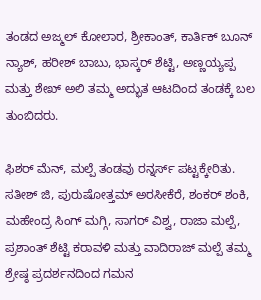ತಂಡದ ಅಜ್ಮಲ್ ಕೋಲಾರ, ಶ್ರೀಕಾಂತ್, ಕಾರ್ತಿಕ್ ಬೂನ್ ನ್ಯಾಶ್, ಹರೀಶ್ ಬಾಬು, ಭಾಸ್ಕರ್ ಶೆಟ್ಟಿ, ಅಣ್ಣಯ್ಯಪ್ಪ ಮತ್ತು ಶೇಖ್ ಅಲಿ ತಮ್ಮ ಅದ್ಭುತ ಆಟದಿಂದ ತಂಡಕ್ಕೆ ಬಲ ತುಂಬಿದರು.

ಫಿಶರ್ ಮೆನ್, ಮಲ್ಪೆ ತಂಡವು ರನ್ನರ್ಸ್ ಪಟ್ಟಕ್ಕೇರಿತು. ಸತೀಶ್ ಜಿ, ಪುರುಷೋತ್ತಮ್ ಅರಸೀಕೆರೆ, ಶಂಕರ್ ಶಂಕಿ, ಮಹೇಂದ್ರ ಸಿಂಗ್ ಮಗ್ಗಿ, ಸಾಗರ್ ವಿಶ್ವ, ರಾಜಾ ಮಲ್ಪೆ, ಪ್ರಶಾಂತ್ ಶೆಟ್ಟಿ ಕರಾವಳಿ ಮತ್ತು ವಾದಿರಾಜ್ ಮಲ್ಪೆ ತಮ್ಮ ಶ್ರೇಷ್ಠ ಪ್ರದರ್ಶನದಿಂದ ಗಮನ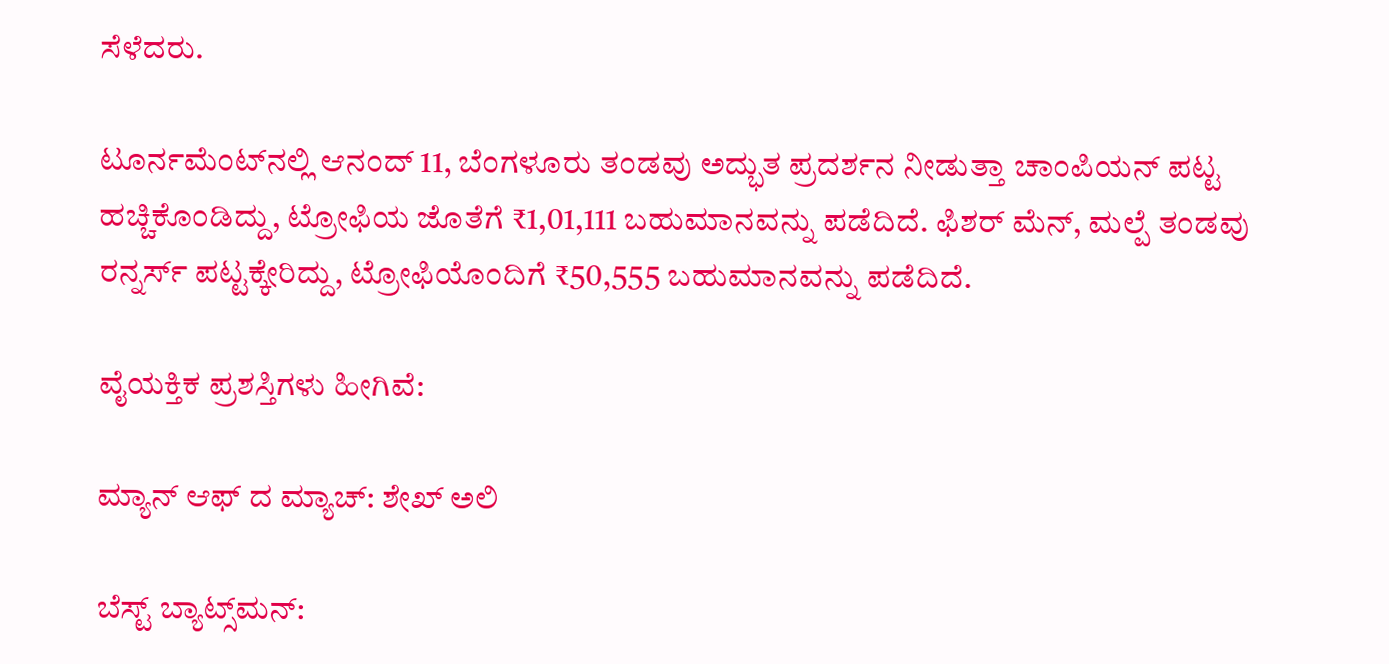ಸೆಳೆದರು.

ಟೂರ್ನಮೆಂಟ್‌ನಲ್ಲಿ ಆನಂದ್ 11, ಬೆಂಗಳೂರು ತಂಡವು ಅದ್ಭುತ ಪ್ರದರ್ಶನ ನೀಡುತ್ತಾ ಚಾಂಪಿಯನ್ ಪಟ್ಟ ಹಚ್ಚಿಕೊಂಡಿದ್ದು, ಟ್ರೋಫಿಯ ಜೊತೆಗೆ ₹1,01,111 ಬಹುಮಾನವನ್ನು ಪಡೆದಿದೆ. ಫಿಶರ್ ಮೆನ್, ಮಲ್ಪೆ ತಂಡವು ರನ್ನರ್ಸ್ ಪಟ್ಟಕ್ಕೇರಿದ್ದು, ಟ್ರೋಫಿಯೊಂದಿಗೆ ₹50,555 ಬಹುಮಾನವನ್ನು ಪಡೆದಿದೆ.

ವೈಯಕ್ತಿಕ ಪ್ರಶಸ್ತಿಗಳು ಹೀಗಿವೆ:

ಮ್ಯಾನ್ ಆಫ್ ದ ಮ್ಯಾಚ್: ಶೇಖ್ ಅಲಿ

ಬೆಸ್ಟ್ ಬ್ಯಾಟ್ಸ್‌ಮನ್: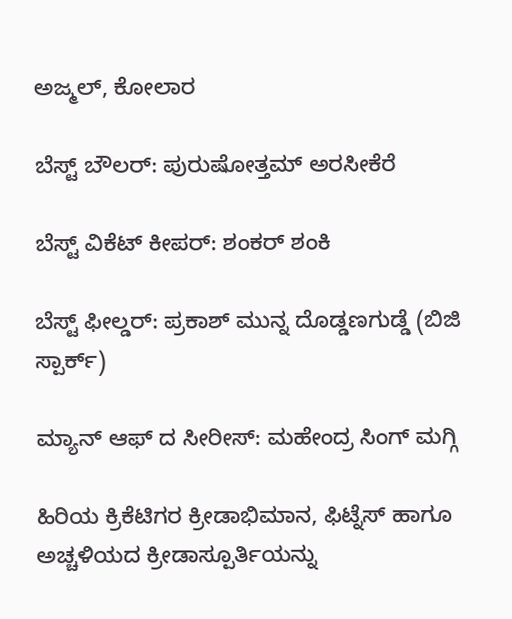ಅಜ್ಮಲ್, ಕೋಲಾರ

ಬೆಸ್ಟ್ ಬೌಲರ್: ಪುರುಷೋತ್ತಮ್ ಅರಸೀಕೆರೆ

ಬೆಸ್ಟ್ ವಿಕೆಟ್ ಕೀಪರ್: ಶಂಕರ್ ಶಂಕಿ

ಬೆಸ್ಟ್ ಫೀಲ್ಡರ್: ಪ್ರಕಾಶ್ ಮುನ್ನ ದೊಡ್ಡಣಗುಡ್ಡೆ (ಬಿಜಿ ಸ್ಪಾರ್ಕ್)

ಮ್ಯಾನ್ ಆಫ್ ದ ಸೀರೀಸ್: ಮಹೇಂದ್ರ ಸಿಂಗ್ ಮಗ್ಗಿ

ಹಿರಿಯ ಕ್ರಿಕೆಟಿಗರ ಕ್ರೀಡಾಭಿಮಾನ, ಫಿಟ್ನೆಸ್ ಹಾಗೂ ಅಚ್ಚಳಿಯದ ಕ್ರೀಡಾಸ್ಪೂರ್ತಿಯನ್ನು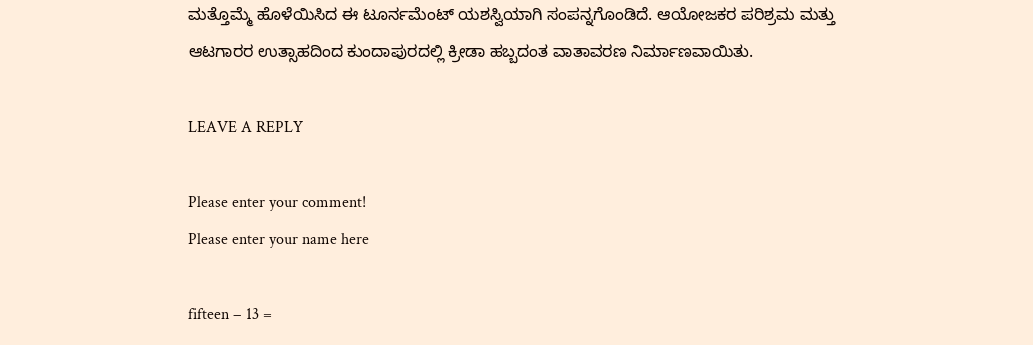ಮತ್ತೊಮ್ಮೆ ಹೊಳೆಯಿಸಿದ ಈ ಟೂರ್ನಮೆಂಟ್‌ ಯಶಸ್ವಿಯಾಗಿ ಸಂಪನ್ನಗೊಂಡಿದೆ. ಆಯೋಜಕರ ಪರಿಶ್ರಮ ಮತ್ತು ಆಟಗಾರರ ಉತ್ಸಾಹದಿಂದ ಕುಂದಾಪುರದಲ್ಲಿ ಕ್ರೀಡಾ ಹಬ್ಬದಂತ ವಾತಾವರಣ ನಿರ್ಮಾಣವಾಯಿತು.

LEAVE A REPLY

Please enter your comment!
Please enter your name here

fifteen − 13 =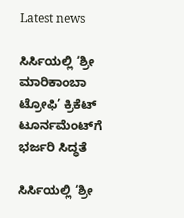Latest news

ಸಿರ್ಸಿಯಲ್ಲಿ ‘ಶ್ರೀ ಮಾರಿಕಾಂಬಾ ಟ್ರೋಫಿ’ ಕ್ರಿಕೆಟ್ ಟೂರ್ನಮೆಂಟ್‌ಗೆ ಭರ್ಜರಿ ಸಿದ್ಧತೆ

ಸಿರ್ಸಿಯಲ್ಲಿ ‘ಶ್ರೀ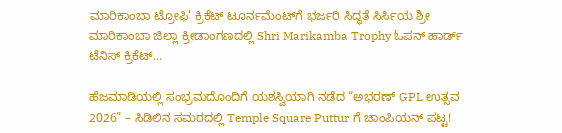ಮಾರಿಕಾಂಬಾ ಟ್ರೋಫಿ’ ಕ್ರಿಕೆಟ್ ಟೂರ್ನಮೆಂಟ್‌ಗೆ ಭರ್ಜರಿ ಸಿದ್ಧತೆ ಸಿರ್ಸಿಯ ಶ್ರೀ ಮಾರಿಕಾಂಬಾ ಜಿಲ್ಲಾ ಕ್ರೀಡಾಂಗಣದಲ್ಲಿ Shri Marikamba Trophy ಓಪನ್ ಹಾರ್ಡ್ ಟೆನಿಸ್ ಕ್ರಿಕೆಟ್...

ಹೆಜಮಾಡಿಯಲ್ಲಿ ಸಂಭ್ರಮದೊಂದಿಗೆ ಯಶಸ್ವಿಯಾಗಿ ನಡೆದ “ಅಭರಣ್ GPL ಉತ್ಸವ 2026” – ಸಿಡಿಲಿನ ಸಮರದಲ್ಲಿ Temple Square Puttur ಗೆ ಚಾಂಪಿಯನ್ ಪಟ್ಟ!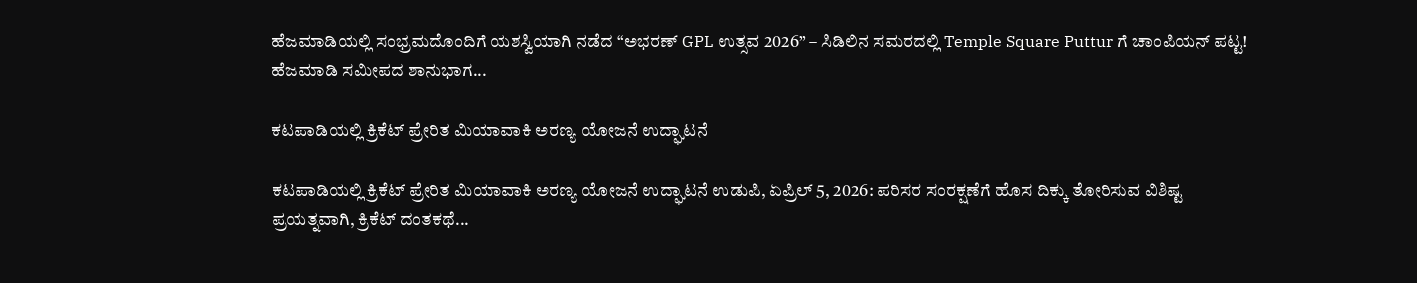ಹೆಜಮಾಡಿಯಲ್ಲಿ ಸಂಭ್ರಮದೊಂದಿಗೆ ಯಶಸ್ವಿಯಾಗಿ ನಡೆದ “ಅಭರಣ್ GPL ಉತ್ಸವ 2026” – ಸಿಡಿಲಿನ ಸಮರದಲ್ಲಿ Temple Square Puttur ಗೆ ಚಾಂಪಿಯನ್ ಪಟ್ಟ! ಹೆಜಮಾಡಿ ಸಮೀಪದ ಶಾನುಭಾಗ...

ಕಟಪಾಡಿಯಲ್ಲಿ ಕ್ರಿಕೆಟ್ ಪ್ರೇರಿತ ಮಿಯಾವಾಕಿ ಅರಣ್ಯ ಯೋಜನೆ ಉದ್ಘಾಟನೆ

ಕಟಪಾಡಿಯಲ್ಲಿ ಕ್ರಿಕೆಟ್ ಪ್ರೇರಿತ ಮಿಯಾವಾಕಿ ಅರಣ್ಯ ಯೋಜನೆ ಉದ್ಘಾಟನೆ ಉಡುಪಿ, ಏಪ್ರಿಲ್ 5, 2026: ಪರಿಸರ ಸಂರಕ್ಷಣೆಗೆ ಹೊಸ ದಿಕ್ಕು ತೋರಿಸುವ ವಿಶಿಷ್ಟ ಪ್ರಯತ್ನವಾಗಿ, ಕ್ರಿಕೆಟ್ ದಂತಕಥೆ...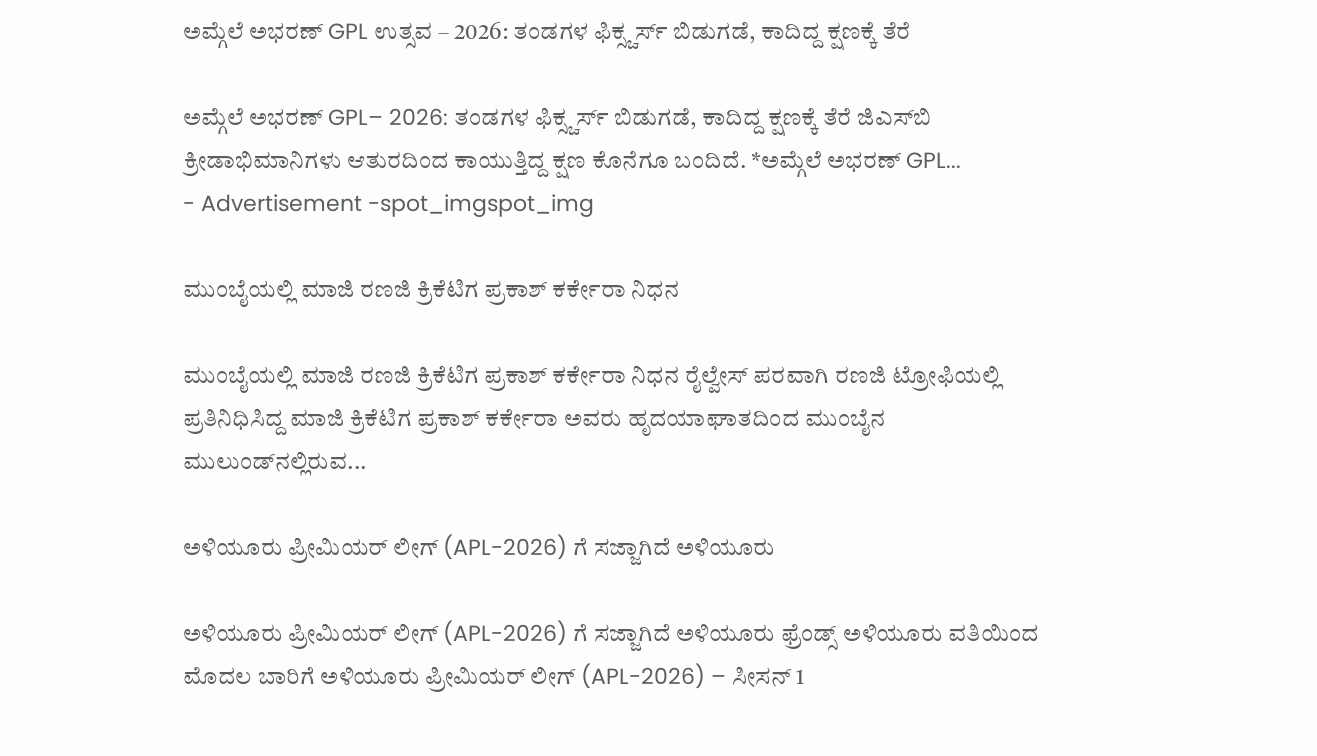ಅಮ್ಗೆಲೆ ಅಭರಣ್ GPL ಉತ್ಸವ – 2026: ತಂಡಗಳ ಫಿಕ್ಸ್ಚರ್ಸ್ ಬಿಡುಗಡೆ, ಕಾದಿದ್ದ ಕ್ಷಣಕ್ಕೆ ತೆರೆ

ಅಮ್ಗೆಲೆ ಅಭರಣ್ GPL– 2026: ತಂಡಗಳ ಫಿಕ್ಸ್ಚರ್ಸ್ ಬಿಡುಗಡೆ, ಕಾದಿದ್ದ ಕ್ಷಣಕ್ಕೆ ತೆರೆ ಜಿಎಸ್‌ಬಿ ಕ್ರೀಡಾಭಿಮಾನಿಗಳು ಆತುರದಿಂದ ಕಾಯುತ್ತಿದ್ದ ಕ್ಷಣ ಕೊನೆಗೂ ಬಂದಿದೆ. *ಅಮ್ಗೆಲೆ ಅಭರಣ್ GPL...
- Advertisement -spot_imgspot_img

ಮುಂಬೈಯಲ್ಲಿ ಮಾಜಿ ರಣಜಿ ಕ್ರಿಕೆಟಿಗ ಪ್ರಕಾಶ್ ಕರ್ಕೇರಾ ನಿಧನ

ಮುಂಬೈಯಲ್ಲಿ ಮಾಜಿ ರಣಜಿ ಕ್ರಿಕೆಟಿಗ ಪ್ರಕಾಶ್ ಕರ್ಕೇರಾ ನಿಧನ ರೈಲ್ವೇಸ್ ಪರವಾಗಿ ರಣಜಿ ಟ್ರೋಫಿಯಲ್ಲಿ ಪ್ರತಿನಿಧಿಸಿದ್ದ ಮಾಜಿ ಕ್ರಿಕೆಟಿಗ ಪ್ರಕಾಶ್ ಕರ್ಕೇರಾ ಅವರು ಹೃದಯಾಘಾತದಿಂದ ಮುಂಬೈನ ಮುಲುಂಡ್‌ನಲ್ಲಿರುವ...

ಅಳಿಯೂರು ಪ್ರೀಮಿಯರ್ ಲೀಗ್ (APL-2026) ಗೆ ಸಜ್ಜಾಗಿದೆ ಅಳಿಯೂರು

ಅಳಿಯೂರು ಪ್ರೀಮಿಯರ್ ಲೀಗ್ (APL-2026) ಗೆ ಸಜ್ಜಾಗಿದೆ ಅಳಿಯೂರು ಫ್ರೆಂಡ್ಸ್ ಅಳಿಯೂರು ವತಿಯಿಂದ ಮೊದಲ ಬಾರಿಗೆ ಅಳಿಯೂರು ಪ್ರೀಮಿಯರ್ ಲೀಗ್ (APL-2026) – ಸೀಸನ್ 1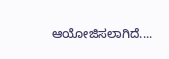ಆಯೋಜಿಸಲಾಗಿದೆ....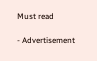Must read

- Advertisement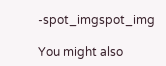-spot_imgspot_img

You might also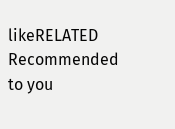likeRELATED
Recommended to you